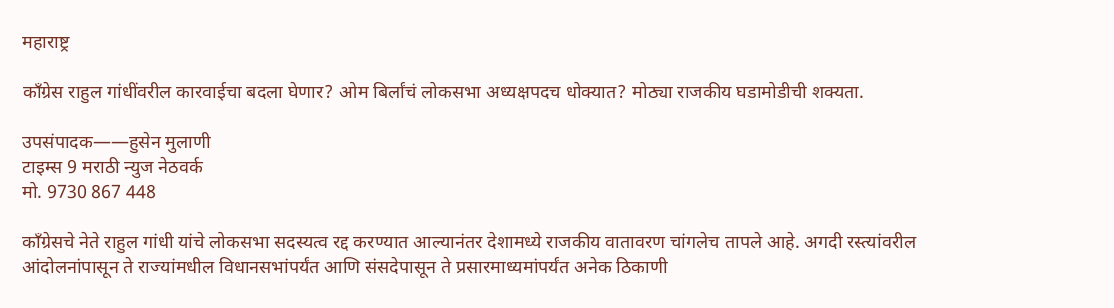महाराष्ट्र

काँग्रेस राहुल गांधींवरील कारवाईचा बदला घेणार? ओम बिर्लांचं लोकसभा अध्यक्षपदच धोक्यात? मोठ्या राजकीय घडामोडीची शक्यता.

उपसंपादक——हुसेन मुलाणी
टाइम्स 9 मराठी न्युज नेठवर्क
मो. 9730 867 448

काँग्रेसचे नेते राहुल गांधी यांचे लोकसभा सदस्यत्व रद्द करण्यात आल्यानंतर देशामध्ये राजकीय वातावरण चांगलेच तापले आहे. अगदी रस्त्यांवरील आंदोलनांपासून ते राज्यांमधील विधानसभांपर्यंत आणि संसदेपासून ते प्रसारमाध्यमांपर्यंत अनेक ठिकाणी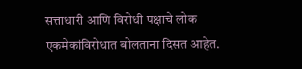सत्ताधारी आणि विरोधी पक्षाचे लोक एकमेकांविरोधात बोलताना दिसत आहेत.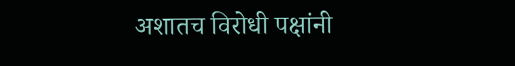अशातच विरोधी पक्षांनी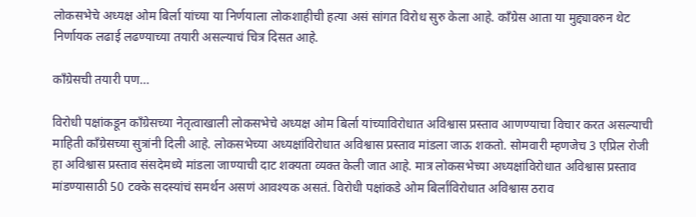लोकसभेचे अध्यक्ष ओम बिर्ला यांच्या या निर्णयाला लोकशाहीची हत्या असं सांगत विरोध सुरु केला आहे. काँग्रेस आता या मुद्द्यावरुन थेट निर्णायक लढाई लढण्याच्या तयारी असल्याचं चित्र दिसत आहे.

काँग्रेसची तयारी पण…

विरोधी पक्षांकडून काँग्रेसच्या नेतृत्वाखाली लोकसभेचे अध्यक्ष ओम बिर्ला यांच्याविरोधात अविश्वास प्रस्ताव आणण्याचा विचार करत असल्याची माहिती काँग्रेसच्या सुत्रांनी दिली आहे. लोकसभेच्या अध्यक्षांविरोधात अविश्वास प्रस्ताव मांडला जाऊ शकतो. सोमवारी म्हणजेच 3 एप्रिल रोजी हा अविश्वास प्रस्ताव संसदेमध्ये मांडला जाण्याची दाट शक्यता व्यक्त केली जात आहे. मात्र लोकसभेच्या अध्यक्षांविरोधात अविश्वास प्रस्ताव मांडण्यासाठी 50 टक्के सदस्यांचं समर्थन असणं आवश्यक असतं. विरोधी पक्षांकडे ओम बिर्लांविरोधात अविश्वास ठराव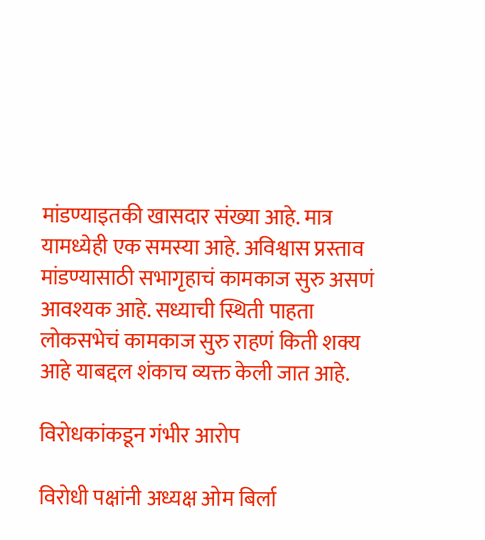मांडण्याइतकी खासदार संख्या आहे. मात्र यामध्येही एक समस्या आहे. अविश्वास प्रस्ताव मांडण्यासाठी सभागृहाचं कामकाज सुरु असणं आवश्यक आहे. सध्याची स्थिती पाहता लोकसभेचं कामकाज सुरु राहणं किती शक्य आहे याबद्दल शंकाच व्यक्त केली जात आहे.

विरोधकांकडून गंभीर आरोप

विरोधी पक्षांनी अध्यक्ष ओम बिर्ला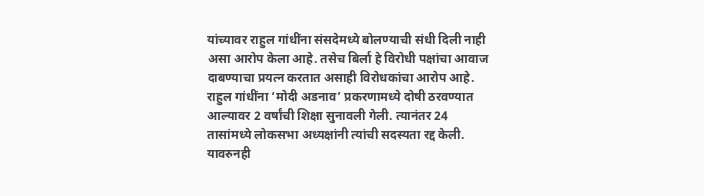यांच्यावर राहुल गांधींना संसदेमध्ये बोलण्याची संधी दिली नाही असा आरोप केला आहे. तसेच बिर्ला हे विरोधी पक्षांचा आवाज दाबण्याचा प्रयत्न करतात असाही विरोधकांचा आरोप आहे. राहुल गांधींना ‘मोदी अडनाव’ प्रकरणामध्ये दोषी ठरवण्यात आल्यावर 2 वर्षांची शिक्षा सुनावली गेली. त्यानंतर 24 तासांमध्ये लोकसभा अध्यक्षांनी त्यांची सदस्यता रद्द केली. यावरुनही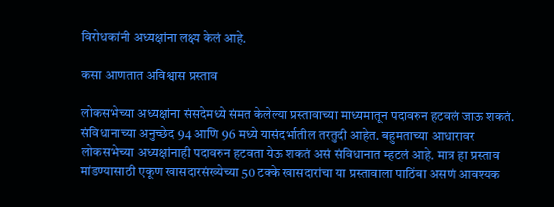विरोधकांनी अध्यक्षांना लक्ष्य केलं आहे.

कसा आणतात अविश्वास प्रस्ताव

लोकसभेच्या अध्यक्षांना संसदेमध्ये संमत केलेल्या प्रस्तावाच्या माध्यमातून पदावरुन हटवलं जाऊ शकतं. संविधानाच्या अनुच्छेद 94 आणि 96 मध्ये यासंदर्भातील तरतुदी आहेत. बहुमताच्या आधारावर लोकसभेच्या अध्यक्षांनाही पदावरुन हटवता येऊ शकतं असं संविधानात म्हटलं आहे. मात्र हा प्रस्ताव मांडण्यासाठी एकूण खासदारसंख्येच्या 50 टक्के खासदारांचा या प्रस्तावाला पाठिंबा असणं आवश्यक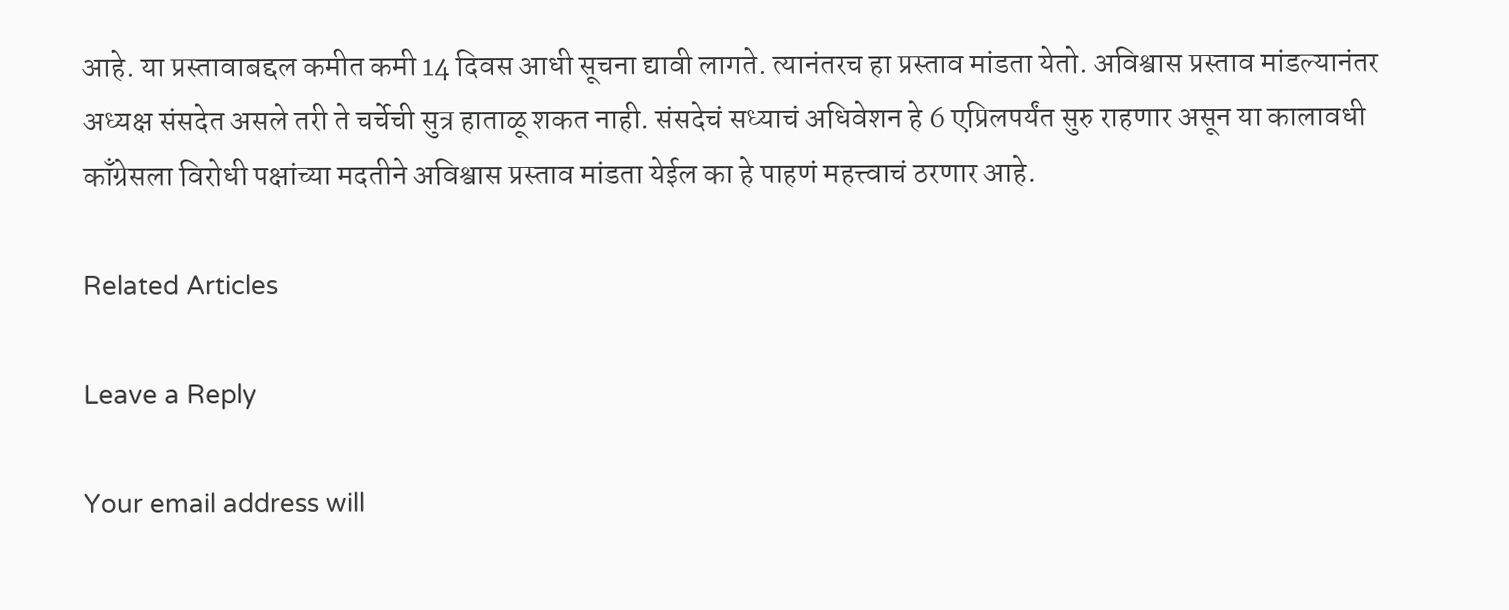आहे. या प्रस्तावाबद्दल कमीत कमी 14 दिवस आधी सूचना द्यावी लागते. त्यानंतरच हा प्रस्ताव मांडता येतो. अविश्वास प्रस्ताव मांडल्यानंतर अध्यक्ष संसदेत असले तरी ते चर्चेची सुत्र हाताळू शकत नाही. संसदेचं सध्याचं अधिवेशन हे 6 एप्रिलपर्यंत सुरु राहणार असून या कालावधी काँग्रेसला विरोधी पक्षांच्या मदतीने अविश्वास प्रस्ताव मांडता येईल का हे पाहणं महत्त्वाचं ठरणार आहे.

Related Articles

Leave a Reply

Your email address will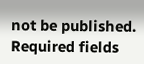not be published. Required fields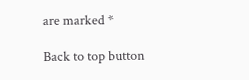are marked *

Back to top button